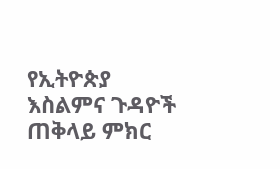የኢትዮጵያ እስልምና ጉዳዮች ጠቅላይ ምክር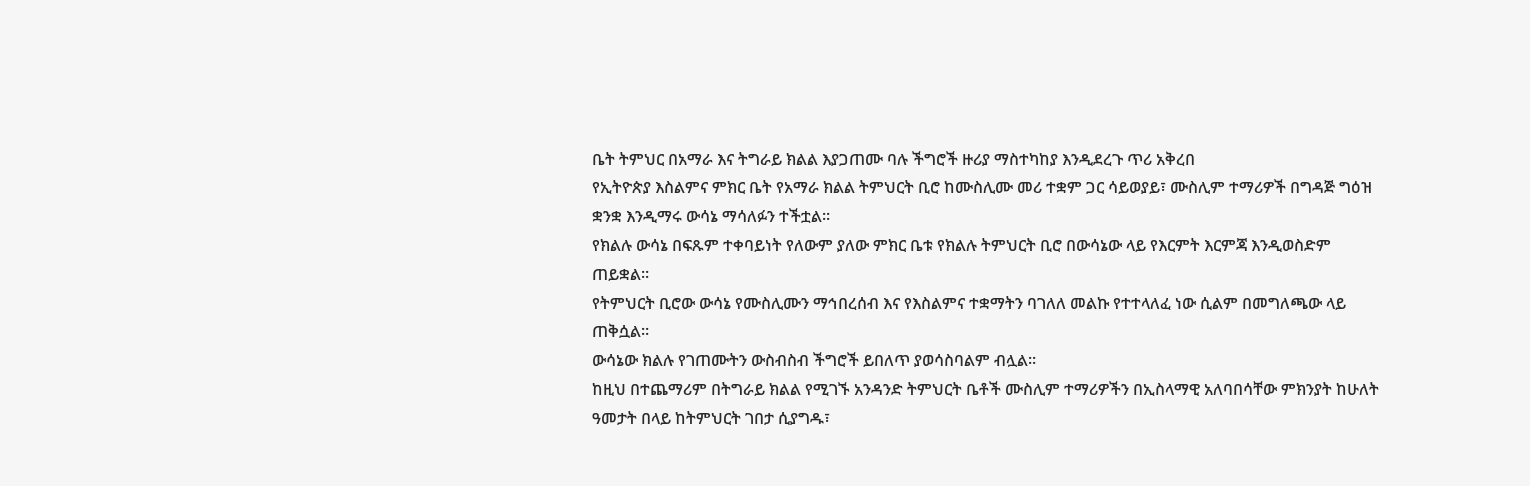ቤት ትምህር በአማራ እና ትግራይ ክልል እያጋጠሙ ባሉ ችግሮች ዙሪያ ማስተካከያ እንዲደረጉ ጥሪ አቅረበ
የኢትዮጵያ እስልምና ምክር ቤት የአማራ ክልል ትምህርት ቢሮ ከሙስሊሙ መሪ ተቋም ጋር ሳይወያይ፣ ሙስሊም ተማሪዎች በግዳጅ ግዕዝ ቋንቋ እንዲማሩ ውሳኔ ማሳለፉን ተችቷል።
የክልሉ ውሳኔ በፍጹም ተቀባይነት የለውም ያለው ምክር ቤቱ የክልሉ ትምህርት ቢሮ በውሳኔው ላይ የእርምት እርምጃ እንዲወስድም ጠይቋል።
የትምህርት ቢሮው ውሳኔ የሙስሊሙን ማኅበረሰብ እና የእስልምና ተቋማትን ባገለለ መልኩ የተተላለፈ ነው ሲልም በመግለጫው ላይ ጠቅሷል።
ውሳኔው ክልሉ የገጠሙትን ውስብስብ ችግሮች ይበለጥ ያወሳስባልም ብሏል።
ከዚህ በተጨማሪም በትግራይ ክልል የሚገኙ አንዳንድ ትምህርት ቤቶች ሙስሊም ተማሪዎችን በኢስላማዊ አለባበሳቸው ምክንያት ከሁለት ዓመታት በላይ ከትምህርት ገበታ ሲያግዱ፣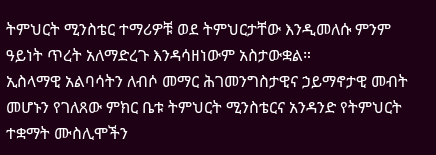ትምህርት ሚንስቴር ተማሪዎቹ ወደ ትምህርታቸው እንዲመለሱ ምንም ዓይነት ጥረት አለማድረጉ እንዳሳዘነውም አስታውቋል።
ኢስላማዊ አልባሳትን ለብሶ መማር ሕገመንግስታዊና ኃይማኖታዊ መብት መሆኑን የገለጸው ምክር ቤቱ ትምህርት ሚንስቴርና አንዳንድ የትምህርት ተቋማት ሙስሊሞችን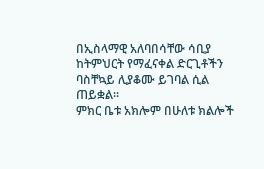በኢስላማዊ አለባበሳቸው ሳቢያ ከትምህርት የማፈናቀል ድርጊቶችን ባስቸኳይ ሊያቆሙ ይገባል ሲል ጠይቋል።
ምክር ቤቱ አክሎም በሁለቱ ክልሎች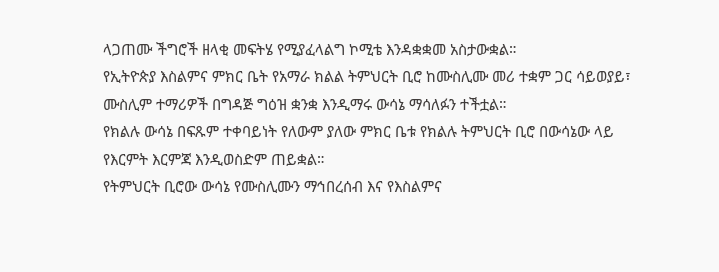ላጋጠሙ ችግሮች ዘላቂ መፍትሄ የሚያፈላልግ ኮሚቴ እንዳቋቋመ አስታውቋል።
የኢትዮጵያ እስልምና ምክር ቤት የአማራ ክልል ትምህርት ቢሮ ከሙስሊሙ መሪ ተቋም ጋር ሳይወያይ፣ ሙስሊም ተማሪዎች በግዳጅ ግዕዝ ቋንቋ እንዲማሩ ውሳኔ ማሳለፉን ተችቷል።
የክልሉ ውሳኔ በፍጹም ተቀባይነት የለውም ያለው ምክር ቤቱ የክልሉ ትምህርት ቢሮ በውሳኔው ላይ የእርምት እርምጃ እንዲወስድም ጠይቋል።
የትምህርት ቢሮው ውሳኔ የሙስሊሙን ማኅበረሰብ እና የእስልምና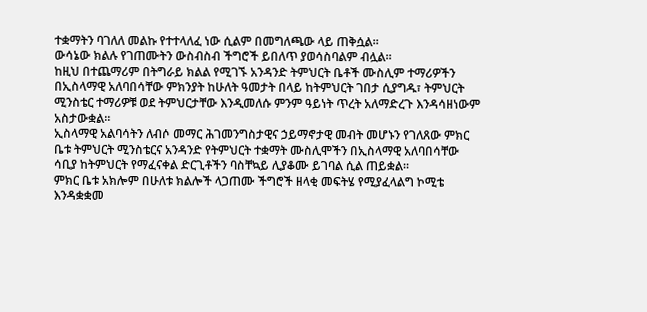ተቋማትን ባገለለ መልኩ የተተላለፈ ነው ሲልም በመግለጫው ላይ ጠቅሷል።
ውሳኔው ክልሉ የገጠሙትን ውስብስብ ችግሮች ይበለጥ ያወሳስባልም ብሏል።
ከዚህ በተጨማሪም በትግራይ ክልል የሚገኙ አንዳንድ ትምህርት ቤቶች ሙስሊም ተማሪዎችን በኢስላማዊ አለባበሳቸው ምክንያት ከሁለት ዓመታት በላይ ከትምህርት ገበታ ሲያግዱ፣ ትምህርት ሚንስቴር ተማሪዎቹ ወደ ትምህርታቸው እንዲመለሱ ምንም ዓይነት ጥረት አለማድረጉ እንዳሳዘነውም አስታውቋል።
ኢስላማዊ አልባሳትን ለብሶ መማር ሕገመንግስታዊና ኃይማኖታዊ መብት መሆኑን የገለጸው ምክር ቤቱ ትምህርት ሚንስቴርና አንዳንድ የትምህርት ተቋማት ሙስሊሞችን በኢስላማዊ አለባበሳቸው ሳቢያ ከትምህርት የማፈናቀል ድርጊቶችን ባስቸኳይ ሊያቆሙ ይገባል ሲል ጠይቋል።
ምክር ቤቱ አክሎም በሁለቱ ክልሎች ላጋጠሙ ችግሮች ዘላቂ መፍትሄ የሚያፈላልግ ኮሚቴ እንዳቋቋመ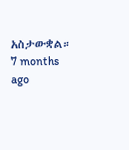አስታውቋል።
7 months ago